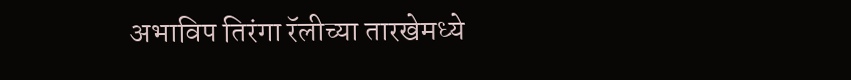अभाविप तिरंगा रॅलीच्या तारखेमध्ये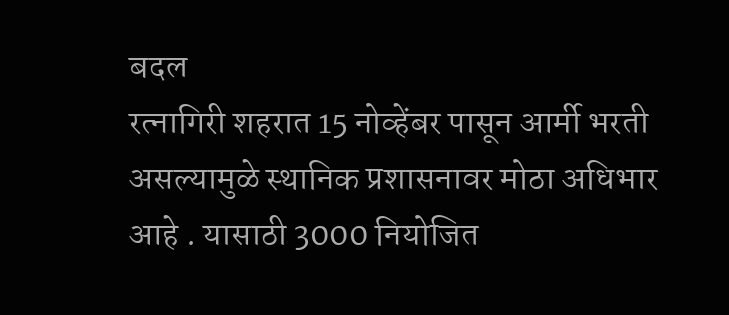बदल
रत्नागिरी शहरात 15 नोव्हेंबर पासून आर्मी भरती असल्यामुळे स्थानिक प्रशासनावर मोठा अधिभार आहे . यासाठी 3000 नियोजित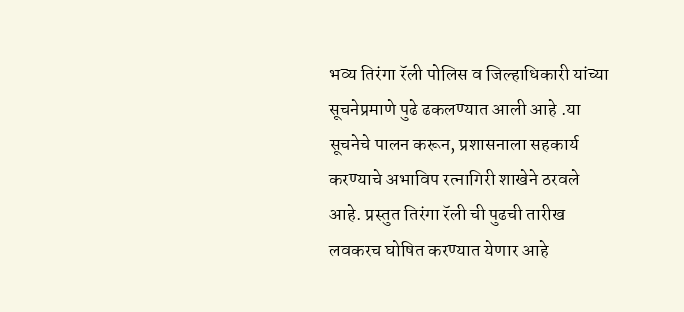भव्य तिरंगा रॅली पोलिस व जिल्हाधिकारी यांच्या सूचनेप्रमाणे पुढे ढकलण्यात आली आहे .या सूचनेचे पालन करून, प्रशासनाला सहकार्य करण्याचे अभाविप रत्नागिरी शाखेने ठरवले आहे. प्रस्तुत तिरंगा रॅली ची पुढची तारीख लवकरच घोषित करण्यात येणार आहे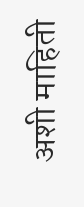अशी माहिती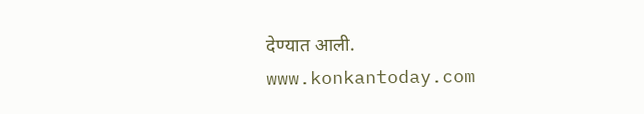देण्यात आली.
www.konkantoday.com